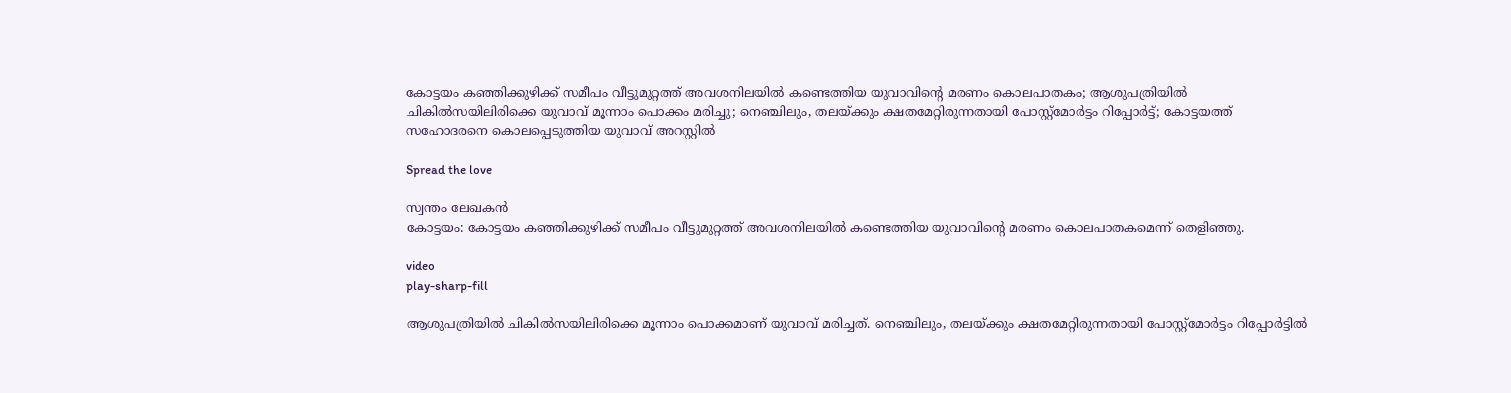കോട്ടയം കഞ്ഞിക്കുഴിക്ക് സമീപം വീട്ടുമുറ്റത്ത് അവശനിലയില്‍ കണ്ടെത്തിയ യുവാവിന്റെ മരണം കൊലപാതകം; ആശുപത്രിയില്‍ ചികില്‍സയിലിരിക്കെ യുവാവ് മൂന്നാം പൊക്കം മരിച്ചു; നെഞ്ചിലും, തലയ്ക്കും ക്ഷതമേറ്റിരുന്നതായി പോസ്റ്റ്‌മോര്‍ട്ടം റിപ്പോര്‍ട്ട്; കോട്ടയത്ത് സഹോദരനെ കൊലപ്പെടുത്തിയ യുവാവ് അറസ്റ്റില്‍

Spread the love

സ്വന്തം ലേഖകന്‍
കോട്ടയം: കോട്ടയം കഞ്ഞിക്കുഴിക്ക് സമീപം വീട്ടുമുറ്റത്ത് അവശനിലയില്‍ കണ്ടെത്തിയ യുവാവിന്റെ മരണം കൊലപാതകമെന്ന് തെളിഞ്ഞു.

video
play-sharp-fill

ആശുപത്രിയില്‍ ചികില്‍സയിലിരിക്കെ മൂന്നാം പൊക്കമാണ് യുവാവ് മരിച്ചത്. നെഞ്ചിലും, തലയ്ക്കും ക്ഷതമേറ്റിരുന്നതായി പോസ്റ്റ്‌മോര്‍ട്ടം റിപ്പോര്‍ട്ടില്‍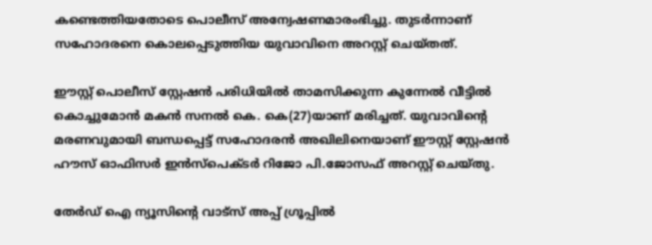കണ്ടെത്തിയതോടെ പൊലീസ് അന്വേഷണമാരംഭിച്ചു. തുടര്‍ന്നാണ് സഹോദരനെ കൊലപ്പെടുത്തിയ യുവാവിനെ അറസ്റ്റ് ചെയ്തത്.

ഈസ്റ്റ് പൊലീസ് സ്റ്റേഷന്‍ പരിധിയില്‍ താമസിക്കുന്ന കുന്നേല്‍ വീട്ടില്‍ കൊച്ചുമോന്‍ മകന്‍ സനല്‍ കെ. കെ(27)യാണ് മരിച്ചത്. യുവാവിന്റെ മരണവുമായി ബന്ധപ്പെട്ട് സഹോദരന്‍ അഖിലിനെയാണ് ഈസ്റ്റ് സ്റ്റേഷന്‍ ഹൗസ് ഓഫിസര്‍ ഇന്‍സ്പെക്ടര്‍ റിജോ പി.ജോസഫ് അറസ്റ്റ് ചെയ്തു.

തേർഡ് ഐ ന്യൂസിന്റെ വാട്സ് അപ്പ് ഗ്രൂപ്പിൽ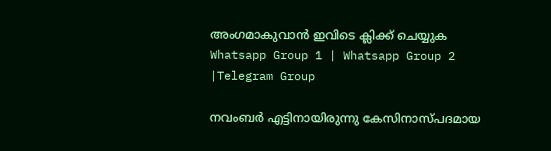അംഗമാകുവാൻ ഇവിടെ ക്ലിക്ക് ചെയ്യുക
Whatsapp Group 1 | Whatsapp Group 2 |Telegram Group

നവംബര്‍ എട്ടിനായിരുന്നു കേസിനാസ്പദമായ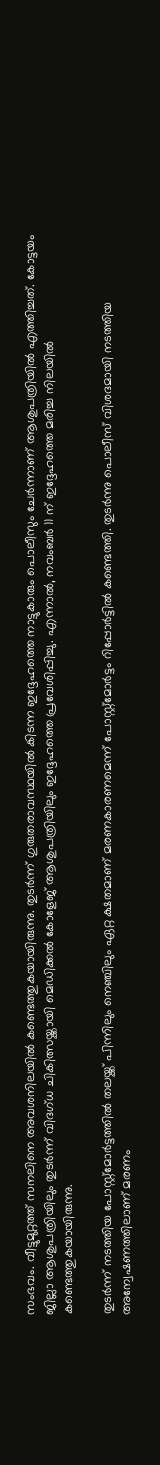സംഭവം. വീട്ടുമുറ്റത്ത് സനലിനെ അവശനിലയില്‍ കണ്ടെത്തുകയായിരുന്നു. തുടര്‍ന്ന് ഗുരുതരാവസ്ഥയില്‍ കിടന്ന ഇദ്ദേഹത്തെ നാട്ടുകാരും പൊലീസും ചേര്‍ന്നാണ് ആശുപത്രിയില്‍ എത്തിച്ചത്. കോട്ടയം ജില്ലാ ആശുപത്രിയിലും തുടര്‍ന്ന് വിദഗ്ധ ചികിത്സയ്ക്കായി മെഡിക്കല്‍ കോളേജ് ആശുപത്രിയിലും ഇദ്ദേഹത്തെ പ്രവേശിപ്പിച്ചു. എന്നാല്‍, നവംബര്‍ 11 ന് ഇദ്ദേഹത്തെ മരിച്ച നിലയില്‍ കണ്ടെത്തുകയായിരുന്നു.

തുടര്‍ന്ന് നടത്തിയ പോസ്റ്റ്മോര്‍ട്ടത്തില്‍ തലയ്ക്ക് പിന്നിലും നെഞ്ചിലും ഏറ്റ ക്ഷതമാണ് മരണകാരണമെന്ന് പോസ്റ്റ്മോര്‍ട്ടം റിപ്പോര്‍ട്ടില്‍ കണ്ടെത്തി. തുടര്‍ന്നു പൊലീസ് വിശദമായി നടത്തിയ അന്വേഷണത്തിലാണ് മരണം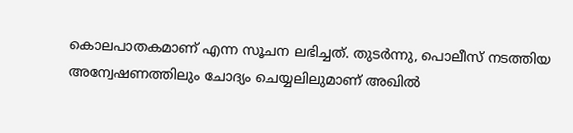കൊലപാതകമാണ് എന്ന സൂചന ലഭിച്ചത്. തുടര്‍ന്നു, പൊലീസ് നടത്തിയ അന്വേഷണത്തിലും ചോദ്യം ചെയ്യലിലുമാണ് അഖില്‍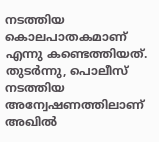നടത്തിയ കൊലപാതകമാണ് എന്നു കണ്ടെത്തിയത്. തുടര്‍ന്നു, പൊലീസ് നടത്തിയ അന്വേഷണത്തിലാണ് അഖില്‍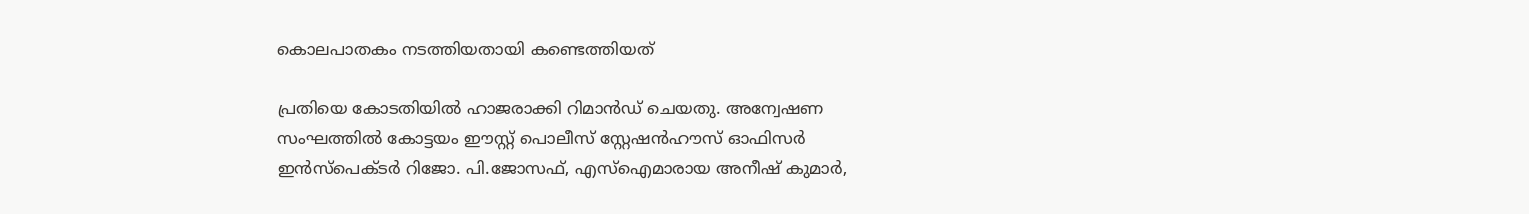കൊലപാതകം നടത്തിയതായി കണ്ടെത്തിയത്

പ്രതിയെ കോടതിയില്‍ ഹാജരാക്കി റിമാന്‍ഡ് ചെയതു. അന്വേഷണ സംഘത്തില്‍ കോട്ടയം ഈസ്റ്റ് പൊലീസ് സ്റ്റേഷന്‍ഹൗസ് ഓഫിസര്‍ ഇന്‍സ്പെക്ടര്‍ റിജോ. പി.ജോസഫ്, എസ്ഐമാരായ അനീഷ് കുമാര്‍,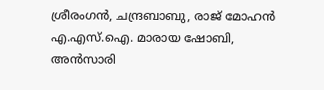ശ്രീരംഗന്‍, ചന്ദ്രബാബു, രാജ് മോഹന്‍ എ.എസ്.ഐ. മാരായ ഷോബി, അന്‍സാരി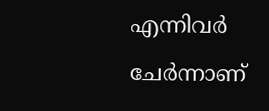എന്നിവര്‍ ചേര്‍ന്നാണ്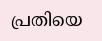പ്രതിയെ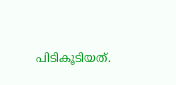പിടികൂടിയത്.